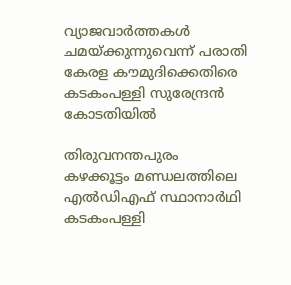വ്യാജവാർത്തകൾ ചമയ്ക്കുന്നുവെന്ന് പരാതി
കേരള കൗമുദിക്കെതിരെ കടകംപള്ളി സുരേന്ദ്രൻ കോടതിയിൽ

തിരുവനന്തപുരം
കഴക്കൂട്ടം മണ്ഡലത്തിലെ എൽഡിഎഫ് സ്ഥാനാർഥി കടകംപള്ളി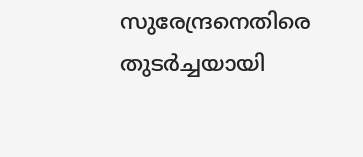സുരേന്ദ്രനെതിരെ തുടർച്ചയായി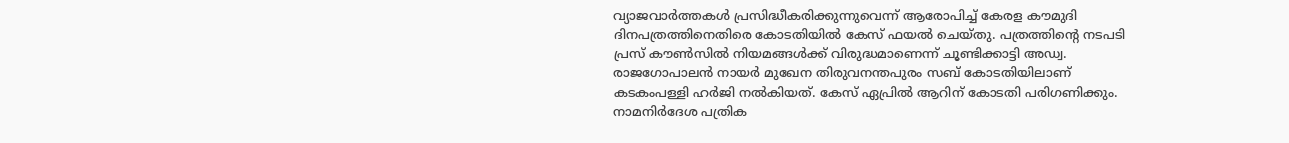വ്യാജവാർത്തകൾ പ്രസിദ്ധീകരിക്കുന്നുവെന്ന് ആരോപിച്ച് കേരള കൗമുദി ദിനപത്രത്തിനെതിരെ കോടതിയിൽ കേസ് ഫയൽ ചെയ്തു. പത്രത്തിന്റെ നടപടി പ്രസ് കൗൺസിൽ നിയമങ്ങൾക്ക് വിരുദ്ധമാണെന്ന് ചൂണ്ടിക്കാട്ടി അഡ്വ. രാജഗോപാലൻ നായർ മുഖേന തിരുവനന്തപുരം സബ് കോടതിയിലാണ് കടകംപള്ളി ഹർജി നൽകിയത്. കേസ് ഏപ്രിൽ ആറിന് കോടതി പരിഗണിക്കും. നാമനിർദേശ പത്രിക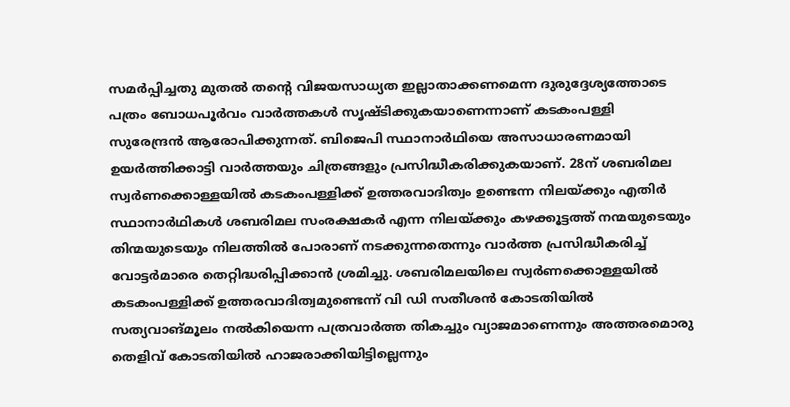സമർപ്പിച്ചതു മുതൽ തന്റെ വിജയസാധ്യത ഇല്ലാതാക്കണമെന്ന ദുരുദ്ദേശ്യത്തോടെ പത്രം ബോധപൂർവം വാർത്തകൾ സൃഷ്ടിക്കുകയാണെന്നാണ് കടകംപള്ളി സുരേന്ദ്രൻ ആരോപിക്കുന്നത്. ബിജെപി സ്ഥാനാർഥിയെ അസാധാരണമായി ഉയർത്തിക്കാട്ടി വാർത്തയും ചിത്രങ്ങളും പ്രസിദ്ധീകരിക്കുകയാണ്. 28ന് ശബരിമല സ്വർണക്കൊള്ളയിൽ കടകംപള്ളിക്ക് ഉത്തരവാദിത്വം ഉണ്ടെന്ന നിലയ്ക്കും എതിർ സ്ഥാനാർഥികൾ ശബരിമല സംരക്ഷകർ എന്ന നിലയ്ക്കും കഴക്കൂട്ടത്ത് നന്മയുടെയും തിന്മയുടെയും നിലത്തിൽ പോരാണ് നടക്കുന്നതെന്നും വാർത്ത പ്രസിദ്ധീകരിച്ച് വോട്ടർമാരെ തെറ്റിദ്ധരിപ്പിക്കാൻ ശ്രമിച്ചു. ശബരിമലയിലെ സ്വർണക്കൊള്ളയിൽ കടകംപള്ളിക്ക് ഉത്തരവാദിത്വമുണ്ടെന്ന് വി ഡി സതീശൻ കോടതിയിൽ സത്യവാങ്മൂലം നൽകിയെന്ന പത്രവാർത്ത തികച്ചും വ്യാജമാണെന്നും അത്തരമൊരു തെളിവ് കോടതിയിൽ ഹാജരാക്കിയിട്ടില്ലെന്നും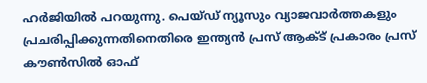ഹർജിയിൽ പറയുന്നു. പെയ്ഡ് ന്യൂസും വ്യാജവാർത്തകളും പ്രചരിപ്പിക്കുന്നതിനെതിരെ ഇന്ത്യൻ പ്രസ് ആക്ട് പ്രകാരം പ്രസ് കൗൺസിൽ ഓഫ്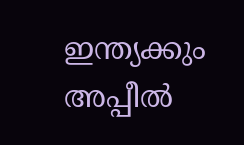ഇന്ത്യക്കും അപ്പീൽ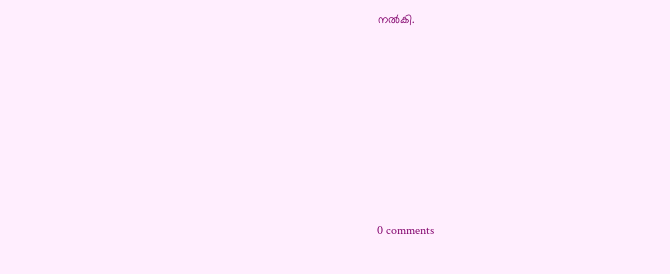നൽകി.









0 comments